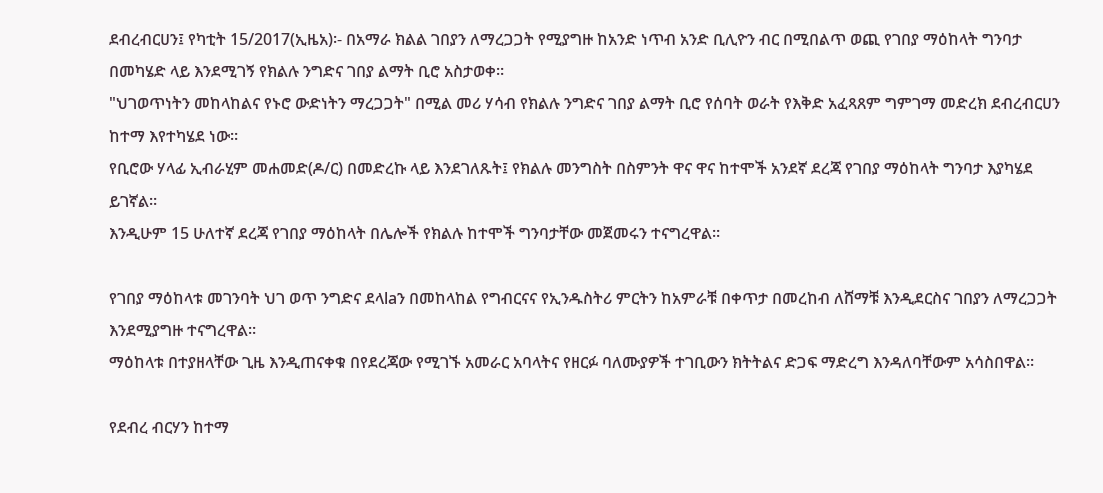ደብረብርሀን፤ የካቲት 15/2017(ኢዜአ)፡- በአማራ ክልል ገበያን ለማረጋጋት የሚያግዙ ከአንድ ነጥብ አንድ ቢሊዮን ብር በሚበልጥ ወጪ የገበያ ማዕከላት ግንባታ በመካሄድ ላይ እንደሚገኝ የክልሉ ንግድና ገበያ ልማት ቢሮ አስታወቀ።
"ህገወጥነትን መከላከልና የኑሮ ውድነትን ማረጋጋት" በሚል መሪ ሃሳብ የክልሉ ንግድና ገበያ ልማት ቢሮ የሰባት ወራት የእቅድ አፈጻጸም ግምገማ መድረክ ደብረብርሀን ከተማ እየተካሄደ ነው።
የቢሮው ሃላፊ ኢብራሂም መሐመድ(ዶ/ር) በመድረኩ ላይ እንደገለጹት፤ የክልሉ መንግስት በስምንት ዋና ዋና ከተሞች አንደኛ ደረጃ የገበያ ማዕከላት ግንባታ እያካሄደ ይገኛል።
እንዲሁም 15 ሁለተኛ ደረጃ የገበያ ማዕከላት በሌሎች የክልሉ ከተሞች ግንባታቸው መጀመሩን ተናግረዋል።

የገበያ ማዕከላቱ መገንባት ህገ ወጥ ንግድና ደላlaን በመከላከል የግብርናና የኢንዱስትሪ ምርትን ከአምራቹ በቀጥታ በመረከብ ለሸማቹ እንዲደርስና ገበያን ለማረጋጋት እንደሚያግዙ ተናግረዋል።
ማዕከላቱ በተያዘላቸው ጊዜ እንዲጠናቀቁ በየደረጃው የሚገኙ አመራር አባላትና የዘርፉ ባለሙያዎች ተገቢውን ክትትልና ድጋፍ ማድረግ እንዳለባቸውም አሳስበዋል።

የደብረ ብርሃን ከተማ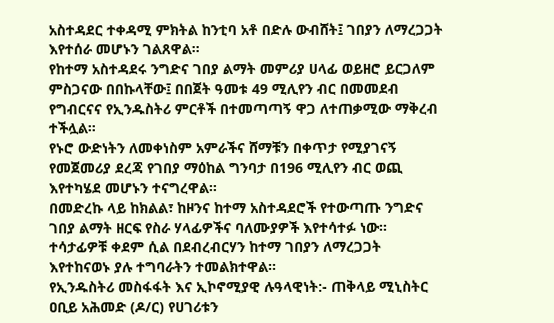አስተዳደር ተቀዳሚ ምክትል ከንቲባ አቶ በድሉ ውብሸት፤ ገበያን ለማረጋጋት እየተሰራ መሆኑን ገልጸዋል።
የከተማ አስተዳደሩ ንግድና ገበያ ልማት መምሪያ ሀላፊ ወይዘሮ ይርጋለም ምስጋናው በበኩላቸው፤ በበጀት ዓመቱ 49 ሚሊየን ብር በመመደብ የግብርናና የኢንዱስትሪ ምርቶች በተመጣጣኝ ዋጋ ለተጠቃሚው ማቅረብ ተችሏል።
የኑሮ ውድነትን ለመቀነስም አምራችና ሸማቹን በቀጥታ የሚያገናኝ የመጀመሪያ ደረጃ የገበያ ማዕከል ግንባታ በ196 ሚሊየን ብር ወጪ እየተካሄደ መሆኑን ተናግረዋል።
በመድረኩ ላይ ከክልል፣ ከዞንና ከተማ አስተዳደሮች የተውጣጡ ንግድና ገበያ ልማት ዘርፍ የስራ ሃላፊዎችና ባለሙያዎች እየተሳተፉ ነው።
ተሳታፊዎቹ ቀደም ሲል በደብረብርሃን ከተማ ገበያን ለማረጋጋት እየተከናወኑ ያሉ ተግባራትን ተመልክተዋል።
የኢንዱስትሪ መስፋፋት እና ኢኮኖሚያዊ ሉዓላዊነት:- ጠቅላይ ሚኒስትር ዐቢይ አሕመድ (ዶ/ር) የሀገሪቱን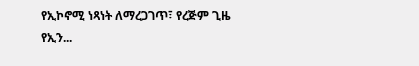የኢኮኖሚ ነጻነት ለማረጋገጥ፣ የረጅም ጊዜ የኢን...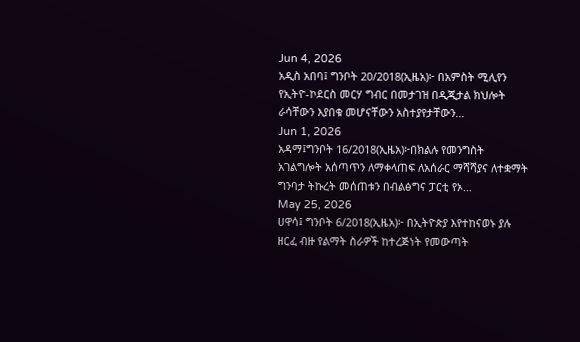Jun 4, 2026
አዲስ አበባ፤ ግንቦት 20/2018(ኢዜአ)፦ በአምስት ሚሊየን የኢትዮ-ኮደርስ መርሃ ግብር በመታገዝ በዲጂታል ክህሎት ራሳቸውን እያበቁ መሆናቸውን አስተያየታቸውን...
Jun 1, 2026
አዳማ፤ግንቦት 16/2018(ኢዜአ)፦በክልሉ የመንግስት አገልግሎት አሰጣጥን ለማቀላጠፍ ለአሰራር ማሻሻያና ለተቋማት ግንባታ ትኩረት መሰጠቱን በብልፅግና ፓርቲ የኦ...
May 25, 2026
ሀዋሳ፤ ግንቦት 6/2018(ኢዜአ)፦ በኢትዮጵያ እየተከናወኑ ያሉ ዘርፈ ብዙ የልማት ስራዎች ከተረጅነት የመውጣት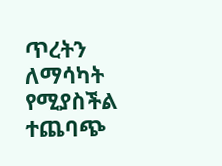ጥረትን ለማሳካት የሚያስችል ተጨባጭ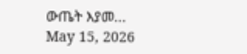ውጤት እያመ...
May 15, 2026